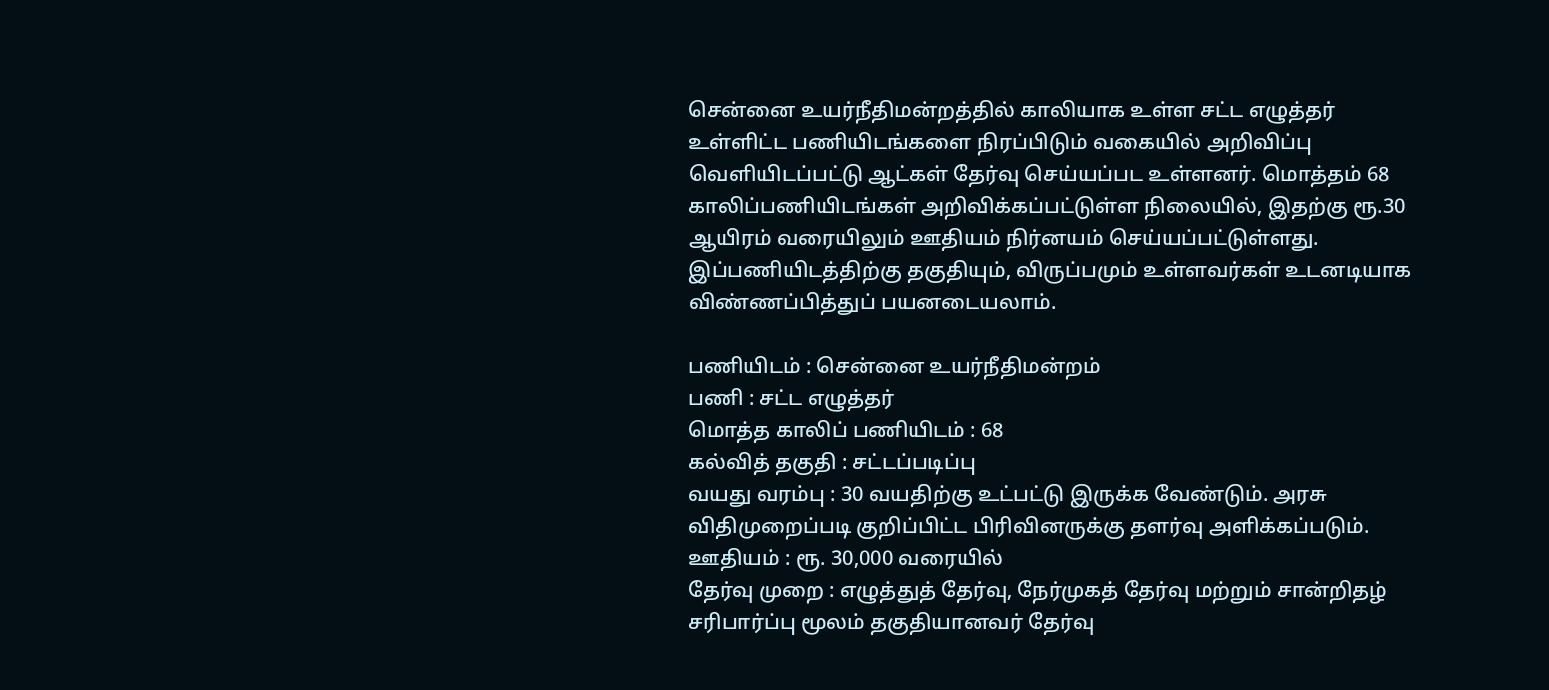சென்னை உயர்நீதிமன்றத்தில் காலியாக உள்ள சட்ட எழுத்தர் உள்ளிட்ட பணியிடங்களை நிரப்பிடும் வகையில் அறிவிப்பு வெளியிடப்பட்டு ஆட்கள் தேர்வு செய்யப்பட உள்ளனர். மொத்தம் 68 காலிப்பணியிடங்கள் அறிவிக்கப்பட்டுள்ள நிலையில், இதற்கு ரூ.30 ஆயிரம் வரையிலும் ஊதியம் நிர்னயம் செய்யப்பட்டுள்ளது. இப்பணியிடத்திற்கு தகுதியும், விருப்பமும் உள்ளவர்கள் உடனடியாக விண்ணப்பித்துப் பயனடையலாம்.

பணியிடம் : சென்னை உயர்நீதிமன்றம்
பணி : சட்ட எழுத்தர்
மொத்த காலிப் பணியிடம் : 68
கல்வித் தகுதி : சட்டப்படிப்பு
வயது வரம்பு : 30 வயதிற்கு உட்பட்டு இருக்க வேண்டும். அரசு விதிமுறைப்படி குறிப்பிட்ட பிரிவினருக்கு தளர்வு அளிக்கப்படும்.
ஊதியம் : ரூ. 30,000 வரையில்
தேர்வு முறை : எழுத்துத் தேர்வு, நேர்முகத் தேர்வு மற்றும் சான்றிதழ் சரிபார்ப்பு மூலம் தகுதியானவர் தேர்வு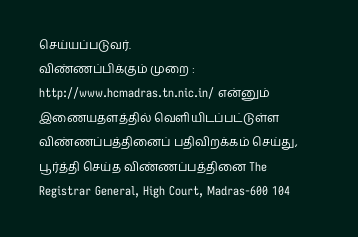செய்யப்படுவர்.
விண்ணப்பிக்கும் முறை : http://www.hcmadras.tn.nic.in/ என்னும் இணையதளத்தில் வெளியிடப்பட்டுள்ள விண்ணப்பத்தினைப் பதிவிறக்கம் செய்து, பூர்த்தி செய்த விண்ணப்பத்தினை The Registrar General, High Court, Madras-600 104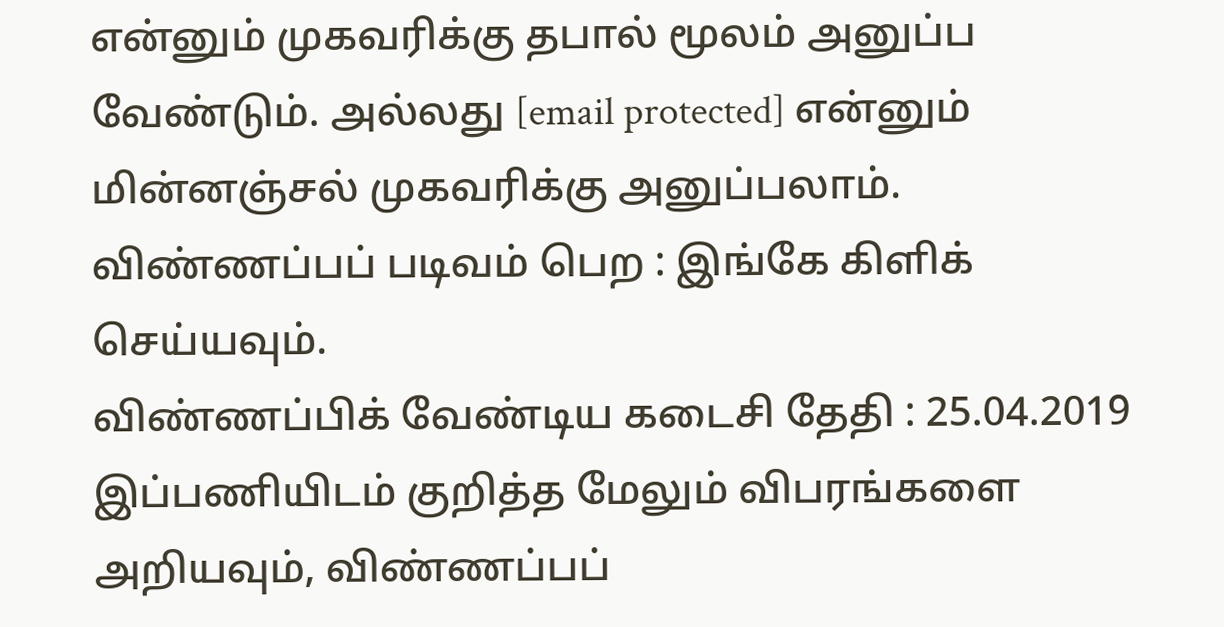என்னும் முகவரிக்கு தபால் மூலம் அனுப்ப வேண்டும். அல்லது [email protected] என்னும் மின்னஞ்சல் முகவரிக்கு அனுப்பலாம்.
விண்ணப்பப் படிவம் பெற : இங்கே கிளிக் செய்யவும்.
விண்ணப்பிக் வேண்டிய கடைசி தேதி : 25.04.2019
இப்பணியிடம் குறித்த மேலும் விபரங்களை அறியவும், விண்ணப்பப்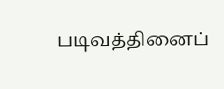படிவத்தினைப்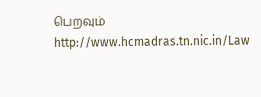பெறவும் http://www.hcmadras.tn.nic.in/Law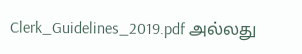Clerk_Guidelines_2019.pdf அல்லது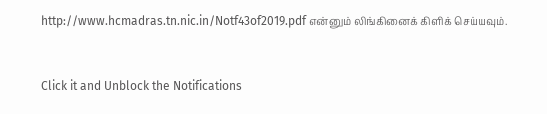http://www.hcmadras.tn.nic.in/Notf43of2019.pdf என்னும் லிங்கினைக் கிளிக் செய்யவும்.


Click it and Unblock the Notifications